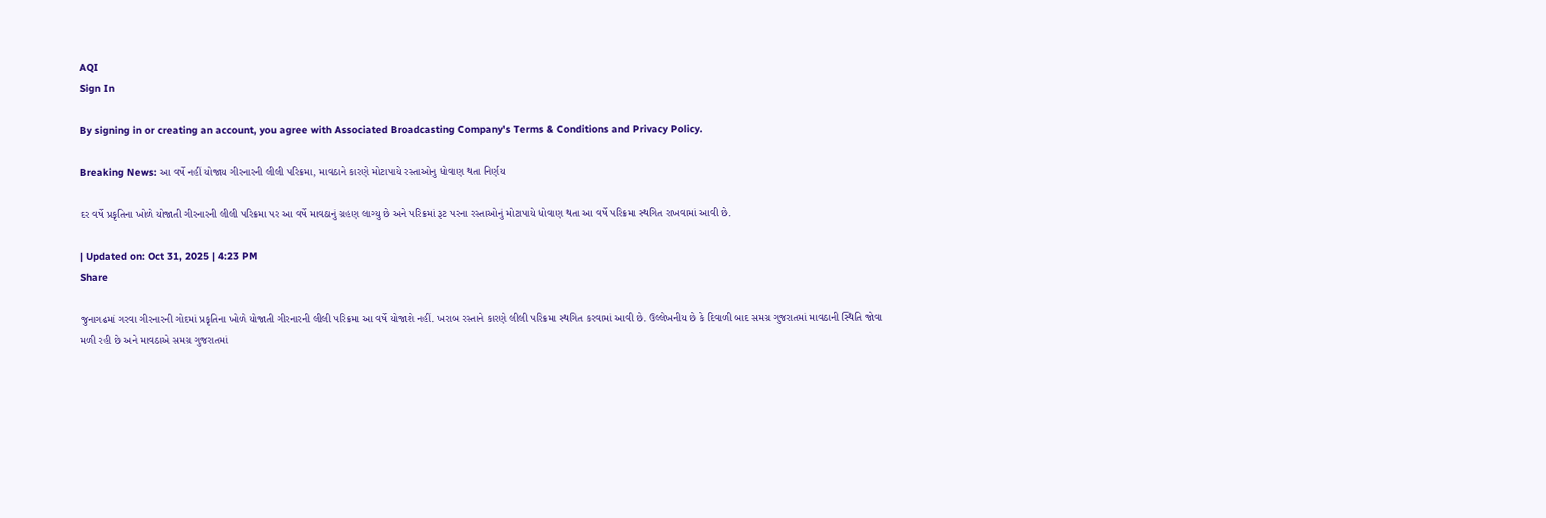AQI
Sign In

By signing in or creating an account, you agree with Associated Broadcasting Company's Terms & Conditions and Privacy Policy.

Breaking News: આ વર્ષે નહીં યોજાય ગીરનારની લીલી પરિક્રમા, માવઠાને કારણે મોટાપાયે રસ્તાઓનુ ધોવાણ થતા નિર્ણય

દર વર્ષે પ્રકૃતિના ખોળે યોજાતી ગીરનારની લીલી પરિક્રમા પર આ વર્ષે માવઠાનું ગ્રહણ લાગ્યુ છે અને પરિક્રમાં રૂટ પરના રસ્તાઓનું મોટાપાયે ધોવાણ થતા આ વર્ષે પરિક્રમા સ્થગિત રાખવામાં આવી છે.

| Updated on: Oct 31, 2025 | 4:23 PM
Share

જુનાગઢમાં ગરવા ગીરનારની ગોદમાં પ્રકૃતિના ખોળે યોજાતી ગીરનારની લીલી પરિક્રમા આ વર્ષે યોજાશે નહીં. ખરાબ રસ્તાને કારણે લીલી પરિક્રમા સ્થગિત કરવામાં આવી છે. ઉલ્લેખનીય છે કે દિવાળી બાદ સમગ્ર ગુજરાતમાં માવઠાની સ્થિતિ જોવા મળી રહી છે અને માવઠાએ સમગ્ર ગુજરાતમાં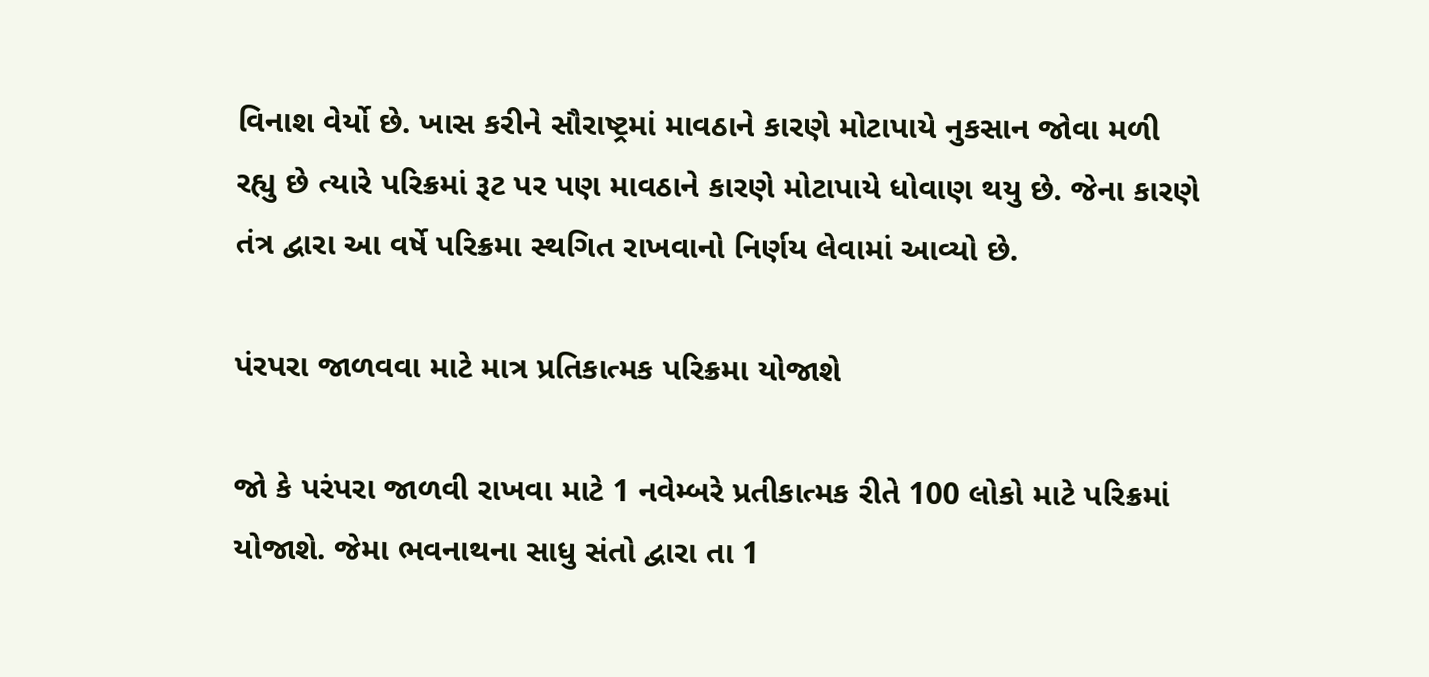વિનાશ વેર્યો છે. ખાસ કરીને સૌરાષ્ટ્રમાં માવઠાને કારણે મોટાપાયે નુકસાન જોવા મળી રહ્યુ છે ત્યારે પરિક્રમાં રૂટ પર પણ માવઠાને કારણે મોટાપાયે ધોવાણ થયુ છે. જેના કારણે તંત્ર દ્વારા આ વર્ષે પરિક્રમા સ્થગિત રાખવાનો નિર્ણય લેવામાં આવ્યો છે.

પંરપરા જાળવવા માટે માત્ર પ્રતિકાત્મક પરિક્રમા યોજાશે

જો કે પરંપરા જાળવી રાખવા માટે 1 નવેમ્બરે પ્રતીકાત્મક રીતે 100 લોકો માટે પરિક્રમાં યોજાશે. જેમા ભવનાથના સાધુ સંતો દ્વારા તા 1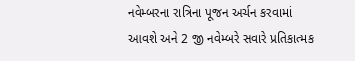નવેમ્બરના રાત્રિના પૂજન અર્ચન કરવામાં આવશે અને 2 જી નવેમ્બરે સવારે પ્રતિકાત્મક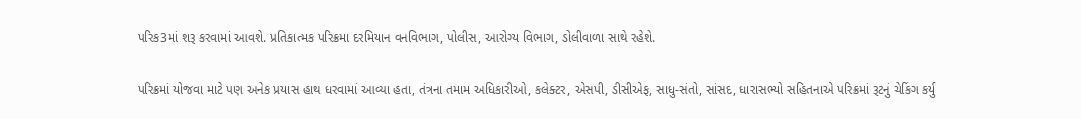પરિક3માં શરૂ કરવામાં આવશે. પ્રતિકાત્મક પરિક્રમા દરમિયાન વનવિભાગ, પોલીસ, આરોગ્ય વિભાગ, ડોલીવાળા સાથે રહેશે.

પરિક્રમાં યોજવા માટે પણ અનેક પ્રયાસ હાથ ધરવામાં આવ્યા હતા, તંત્રના તમામ અધિકારીઓ, કલેક્ટર, એસપી, ડીસીએફ, સાધુ-સંતો, સાંસદ, ધારાસભ્યો સહિતનાએ પરિક્રમાં રૂટનું ચેકિંગ કર્યુ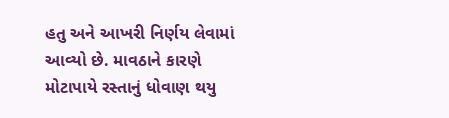હતુ અને આખરી નિર્ણય લેવામાં આવ્યો છે. માવઠાને કારણે મોટાપાયે રસ્તાનું ધોવાણ થયુ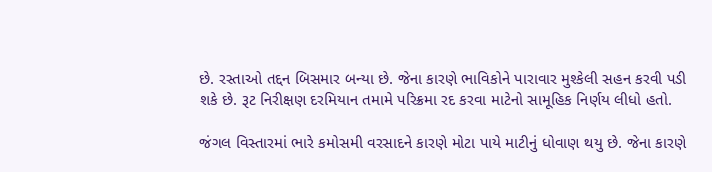છે. રસ્તાઓ તદ્દન બિસમાર બન્યા છે. જેના કારણે ભાવિકોને પારાવાર મુશ્કેલી સહન કરવી પડી શકે છે. રૂટ નિરીક્ષણ દરમિયાન તમામે પરિક્રમા રદ કરવા માટેનો સામૂહિક નિર્ણય લીધો હતો.

જંગલ વિસ્તારમાં ભારે કમોસમી વરસાદને કારણે મોટા પાયે માટીનું ધોવાણ થયુ છે. જેના કારણે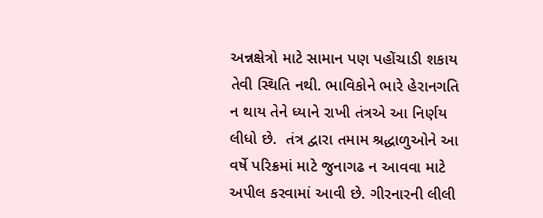અન્નક્ષેત્રો માટે સામાન પણ પહોંચાડી શકાય તેવી સ્થિતિ નથી. ભાવિકોને ભારે હેરાનગતિ ન થાય તેને ધ્યાને રાખી તંત્રએ આ નિર્ણય લીધો છે.  તંત્ર દ્વારા તમામ શ્રદ્ધાળુઓને આ વર્ષે પરિક્રમાં માટે જુનાગઢ ન આવવા માટે અપીલ કરવામાં આવી છે. ગીરનારની લીલી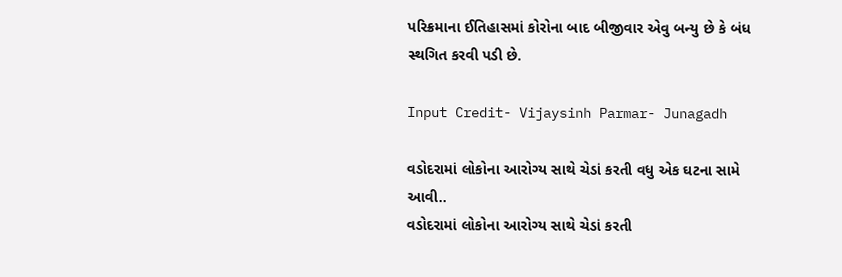પરિક્રમાના ઈતિહાસમાં કોરોના બાદ બીજીવાર એવુ બન્યુ છે કે બંધ સ્થગિત કરવી પડી છે.

Input Credit- Vijaysinh Parmar- Junagadh

વડોદરામાં લોકોના આરોગ્ય સાથે ચેડાં કરતી વધુ એક ઘટના સામે આવી..
વડોદરામાં લોકોના આરોગ્ય સાથે ચેડાં કરતી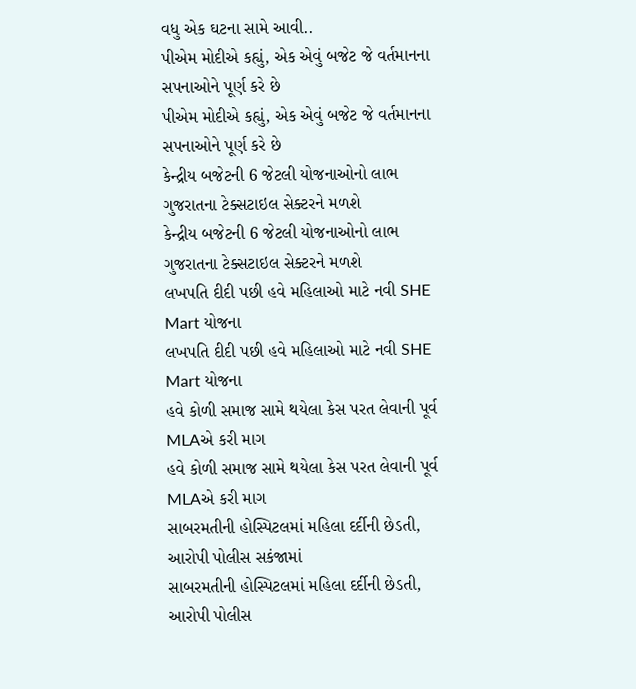વધુ એક ઘટના સામે આવી..
પીએમ મોદીએ કહ્યું, એક એવું બજેટ જે વર્તમાનના સપનાઓને પૂર્ણ કરે છે
પીએમ મોદીએ કહ્યું, એક એવું બજેટ જે વર્તમાનના સપનાઓને પૂર્ણ કરે છે
કેન્દ્રીય બજેટની 6 જેટલી યોજનાઓનો લાભ ગુજરાતના ટેક્સટાઇલ સેક્ટરને મળશે
કેન્દ્રીય બજેટની 6 જેટલી યોજનાઓનો લાભ ગુજરાતના ટેક્સટાઇલ સેક્ટરને મળશે
લખપતિ દીદી પછી હવે મહિલાઓ માટે નવી SHE Mart યોજના
લખપતિ દીદી પછી હવે મહિલાઓ માટે નવી SHE Mart યોજના
હવે કોળી સમાજ સામે થયેલા કેસ પરત લેવાની પૂર્વ MLAએ કરી માગ
હવે કોળી સમાજ સામે થયેલા કેસ પરત લેવાની પૂર્વ MLAએ કરી માગ
સાબરમતીની હોસ્પિટલમાં મહિલા દર્દીની છેડતી, આરોપી પોલીસ સકંજામાં
સાબરમતીની હોસ્પિટલમાં મહિલા દર્દીની છેડતી, આરોપી પોલીસ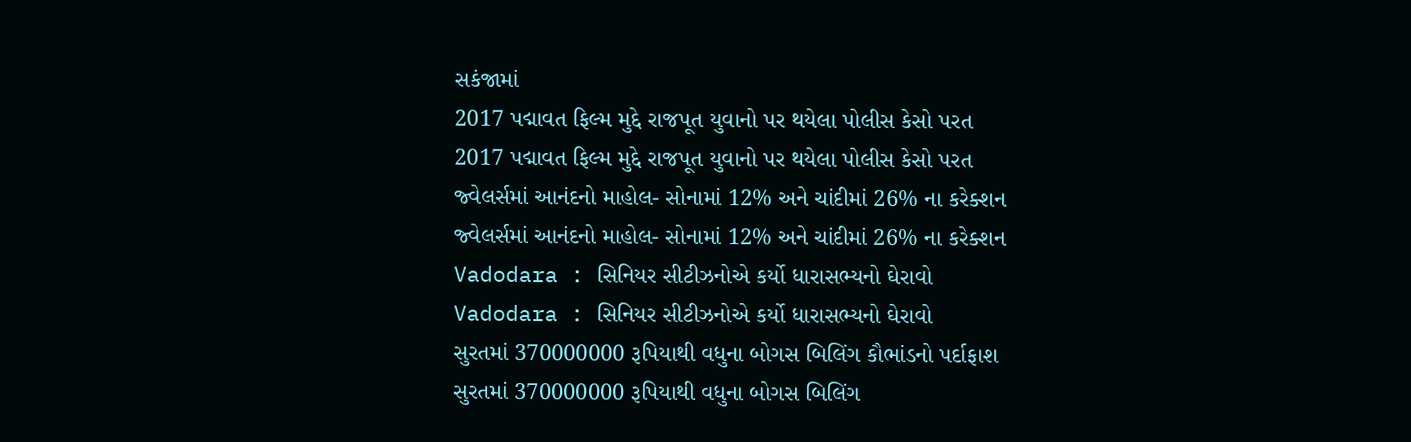સકંજામાં
2017 પદ્માવત ફિલ્મ મુદ્દે રાજપૂત યુવાનો પર થયેલા પોલીસ કેસો પરત
2017 પદ્માવત ફિલ્મ મુદ્દે રાજપૂત યુવાનો પર થયેલા પોલીસ કેસો પરત
જ્વેલર્સમાં આનંદનો માહોલ- સોનામાં 12% અને ચાંદીમાં 26% ના કરેક્શન
જ્વેલર્સમાં આનંદનો માહોલ- સોનામાં 12% અને ચાંદીમાં 26% ના કરેક્શન
Vadodara : સિનિયર સીટીઝનોએ કર્યો ધારાસભ્યનો ઘેરાવો
Vadodara : સિનિયર સીટીઝનોએ કર્યો ધારાસભ્યનો ઘેરાવો
સુરતમાં 370000000 રૂપિયાથી વધુના બોગસ બિલિંગ કૌભાંડનો પર્દાફાશ
સુરતમાં 370000000 રૂપિયાથી વધુના બોગસ બિલિંગ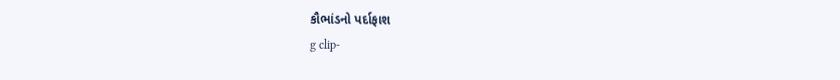કૌભાંડનો પર્દાફાશ
g clip-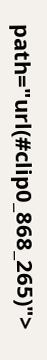path="url(#clip0_868_265)">